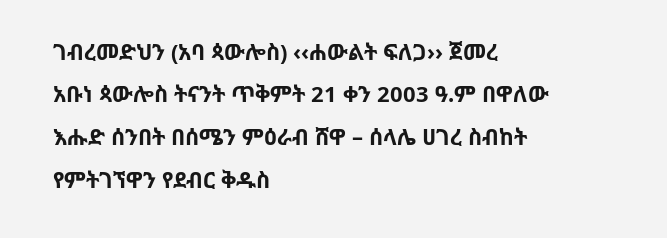ገብረመድህን (አባ ጳውሎስ) ‹‹ሐውልት ፍለጋ›› ጀመረ
አቡነ ጳውሎስ ትናንት ጥቅምት 21 ቀን 2003 ዓ.ም በዋለው እሑድ ሰንበት በሰሜን ምዕራብ ሸዋ – ሰላሌ ሀገረ ስብከት የምትገኘዋን የደብር ቅዱስ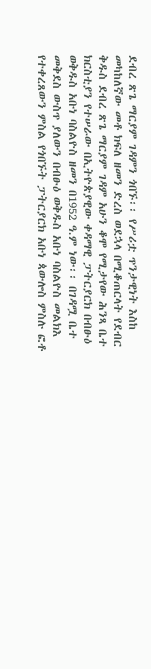ደብረ ጽጌ ማርያም ገዳምን ጎበኙ፡፡ የሥሪቷ ጥንታዊነት እስከ መካከለኛው መቶ ክፍለ ዘመን ድረስ ወደኋላ በሚቆጠርላት የደብር ቅዱስ ደብረ ጽጌ ማርያም ገዳም አሁን ቆሞ የሚታየው ሕንጻ ቤተ ክርስቲያን የተሠራው በኢትዮጵያዊው ቀዳማዊ ፓትርያርክ በብፁዕ ወቅዱስ አቡነ ባስልዮስ ዘመን በ1952 ዓ.ም ነው፡፡ በገዳሟ ቤተ መቅደስ ውስጥ ያለውን በብፁዕ ወቅዱስ አቡነ ባስልዮስ መልክእ የተቀረጸውን ምስል የጎበኙት ፓትርያርክ አቡነ ጳውሎስ ምስሉ ፎቶ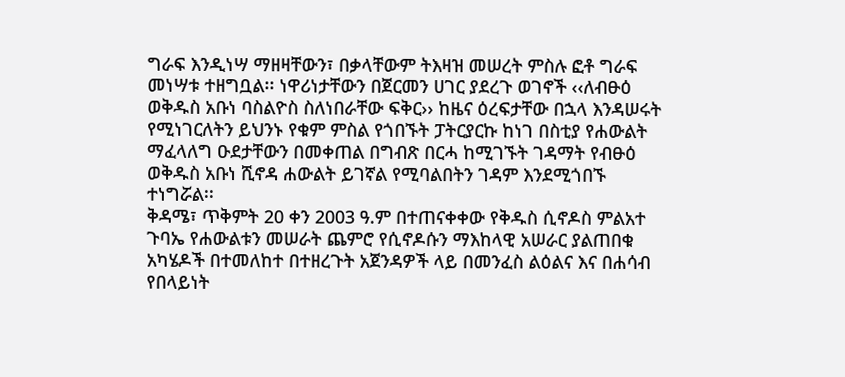ግራፍ እንዲነሣ ማዘዛቸውን፣ በቃላቸውም ትእዛዝ መሠረት ምስሉ ፎቶ ግራፍ መነሣቱ ተዘግቧል፡፡ ነዋሪነታቸውን በጀርመን ሀገር ያደረጉ ወገኖች ‹‹ለብፁዕ ወቅዱስ አቡነ ባስልዮስ ስለነበራቸው ፍቅር›› ከዜና ዕረፍታቸው በኋላ እንዳሠሩት የሚነገርለትን ይህንኑ የቁም ምስል የጎበኙት ፓትርያርኩ ከነገ በስቲያ የሐውልት ማፈላለግ ዑደታቸውን በመቀጠል በግብጽ በርሓ ከሚገኙት ገዳማት የብፁዕ ወቅዱስ አቡነ ሺኖዳ ሐውልት ይገኛል የሚባልበትን ገዳም እንደሚጎበኙ ተነግሯል፡፡
ቅዳሜ፣ ጥቅምት 20 ቀን 2003 ዓ.ም በተጠናቀቀው የቅዱስ ሲኖዶስ ምልአተ ጉባኤ የሐውልቱን መሠራት ጨምሮ የሲኖዶሱን ማእከላዊ አሠራር ያልጠበቁ አካሄዶች በተመለከተ በተዘረጉት አጀንዳዎች ላይ በመንፈስ ልዕልና እና በሐሳብ የበላይነት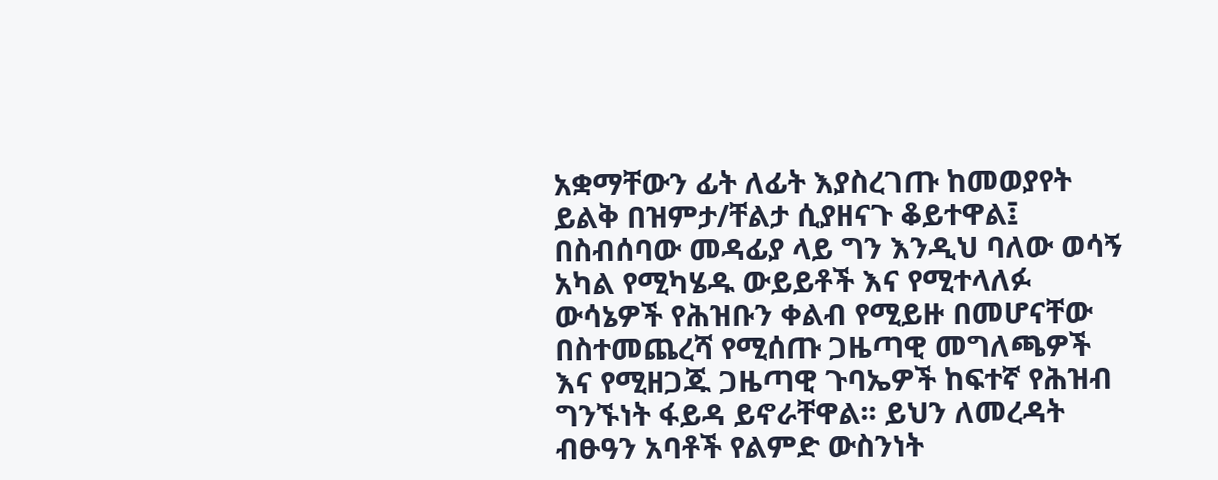አቋማቸውን ፊት ለፊት እያስረገጡ ከመወያየት ይልቅ በዝምታ/ቸልታ ሲያዘናጉ ቆይተዋል፤ በስብሰባው መዳፊያ ላይ ግን እንዲህ ባለው ወሳኝ አካል የሚካሄዱ ውይይቶች እና የሚተላለፉ ውሳኔዎች የሕዝቡን ቀልብ የሚይዙ በመሆናቸው በስተመጨረሻ የሚሰጡ ጋዜጣዊ መግለጫዎች እና የሚዘጋጁ ጋዜጣዊ ጉባኤዎች ከፍተኛ የሕዝብ ግንኙነት ፋይዳ ይኖራቸዋል፡፡ ይህን ለመረዳት ብፁዓን አባቶች የልምድ ውስንነት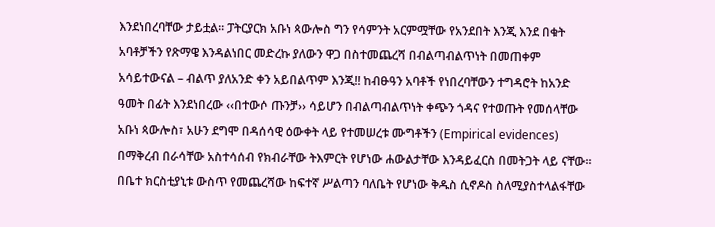እንደነበረባቸው ታይቷል፡፡ ፓትርያርክ አቡነ ጳውሎስ ግን የሳምንት አርምሟቸው የአንደበት እንጂ እንደ በቁት አባቶቻችን የጽማዌ እንዳልነበር መድረኩ ያለውን ዋጋ በስተመጨረሻ በብልጣብልጥነት በመጠቀም አሳይተውናል – ብልጥ ያለአንድ ቀን አይበልጥም እንጂ!! ከብፁዓን አባቶች የነበረባቸውን ተግዳሮት ከአንድ ዓመት በፊት እንደነበረው ‹‹በተውሶ ጡንቻ›› ሳይሆን በብልጣብልጥነት ቀጭን ጎዳና የተወጡት የመሰላቸው አቡነ ጳውሎስ፣ አሁን ደግሞ በዳሰሳዊ ዕውቀት ላይ የተመሠረቱ ሙግቶችን (Empirical evidences) በማቅረብ በራሳቸው አስተሳሰብ የክብራቸው ትእምርት የሆነው ሐውልታቸው እንዳይፈርስ በመትጋት ላይ ናቸው፡፡
በቤተ ክርስቲያኒቱ ውስጥ የመጨረሻው ከፍተኛ ሥልጣን ባለቤት የሆነው ቅዱስ ሲኖዶስ ስለሚያስተላልፋቸው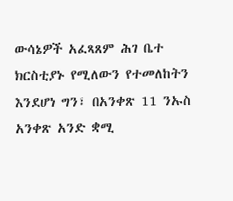ውሳኔዎች አፈጻጸም ሕገ ቤተ ክርስቲያኑ የሚለውን የተመለከትን እንደሆነ ግን፣ በአንቀጽ 11 ንኡስ አንቀጽ አንድ ቋሚ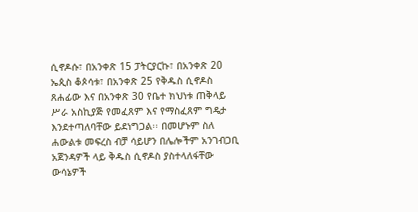ሲኖዶሱ፣ በአንቀጽ 15 ፓትርያርኩ፣ በአንቀጽ 20 ኤጲስ ቆጶሳቱ፣ በአንቀጽ 25 የቅዱስ ሲኖዶስ ጸሐፊው እና በአንቀጽ 30 የቤተ ክህነቱ ጠቅላይ ሥራ አስኪያጅ የመፈጸም እና የማስፈጸም ግዴታ እንደተጣለባቸው ይደነግጋል፡፡ በመሆኑም ስለ ሐውልቱ መፍረስ ብቻ ሳይሆን በሌሎችም አንገብጋቢ አጀንዳዎች ላይ ቅዱስ ሲኖዶስ ያስተላለፋቸው ውሳኔዎች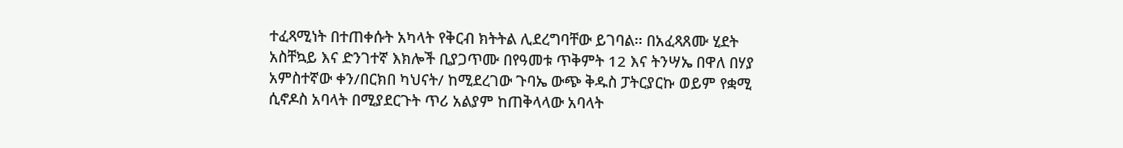ተፈጻሚነት በተጠቀሱት አካላት የቅርብ ክትትል ሊደረግባቸው ይገባል፡፡ በአፈጻጸሙ ሂደት አስቸኳይ እና ድንገተኛ እክሎች ቢያጋጥሙ በየዓመቱ ጥቅምት 12 እና ትንሣኤ በዋለ በሃያ አምስተኛው ቀን/በርክበ ካህናት/ ከሚደረገው ጉባኤ ውጭ ቅዱስ ፓትርያርኩ ወይም የቋሚ ሲኖዶስ አባላት በሚያደርጉት ጥሪ አልያም ከጠቅላላው አባላት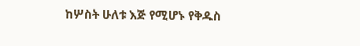ከሦስት ሁለቱ እጅ የሚሆኑ የቅዱስ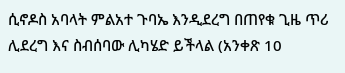ሲኖዶስ አባላት ምልአተ ጉባኤ እንዲደረግ በጠየቁ ጊዜ ጥሪ ሊደረግ እና ስብሰባው ሊካሄድ ይችላል (አንቀጽ 10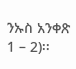ንኡስ አንቀጽ 1 – 2)፡፡